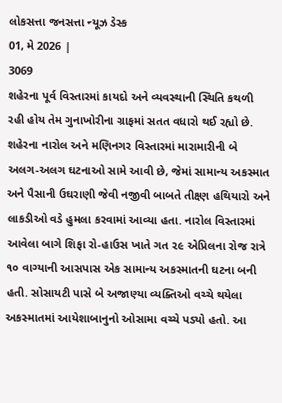લોકસત્તા જનસત્તા ન્યૂઝ ડેસ્ક
01, મે 2026 |
3069
શહેરના પૂર્વ વિસ્તારમાં કાયદો અને વ્યવસ્થાની સ્થિતિ કથળી રહી હોય તેમ ગુનાખોરીના ગ્રાફમાં સતત વધારો થઈ રહ્યો છે. શહેરના નારોલ અને મણિનગર વિસ્તારમાં મારામારીની બે અલગ-અલગ ઘટનાઓ સામે આવી છે, જેમાં સામાન્ય અકસ્માત અને પૈસાની ઉઘરાણી જેવી નજીવી બાબતે તીક્ષ્ણ હથિયારો અને લાકડીઓ વડે હુમલા કરવામાં આવ્યા હતા. નારોલ વિસ્તારમાં આવેલા બાગે શિફા રો-હાઉસ ખાતે ગત ૨૯ એપ્રિલના રોજ રાત્રે ૧૦ વાગ્યાની આસપાસ એક સામાન્ય અકસ્માતની ઘટના બની હતી. સોસાયટી પાસે બે અજાણ્યા વ્યક્તિઓ વચ્ચે થયેલા અકસ્માતમાં આયેશાબાનુનો ઓસામા વચ્ચે પડ્યો હતો. આ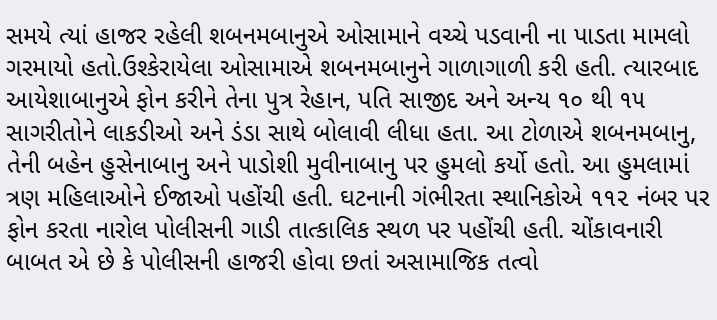સમયે ત્યાં હાજર રહેલી શબનમબાનુએ ઓસામાને વચ્ચે પડવાની ના પાડતા મામલો ગરમાયો હતો.ઉશ્કેરાયેલા ઓસામાએ શબનમબાનુને ગાળાગાળી કરી હતી. ત્યારબાદ આયેશાબાનુએ ફોન કરીને તેના પુત્ર રેહાન, પતિ સાજીદ અને અન્ય ૧૦ થી ૧૫ સાગરીતોને લાકડીઓ અને ડંડા સાથે બોલાવી લીધા હતા. આ ટોળાએ શબનમબાનુ, તેની બહેન હુસેનાબાનુ અને પાડોશી મુવીનાબાનુ પર હુમલો કર્યો હતો. આ હુમલામાં ત્રણ મહિલાઓને ઈજાઓ પહોંચી હતી. ઘટનાની ગંભીરતા સ્થાનિકોએ ૧૧૨ નંબર પર ફોન કરતા નારોલ પોલીસની ગાડી તાત્કાલિક સ્થળ પર પહોંચી હતી. ચોંકાવનારી બાબત એ છે કે પોલીસની હાજરી હોવા છતાં અસામાજિક તત્વો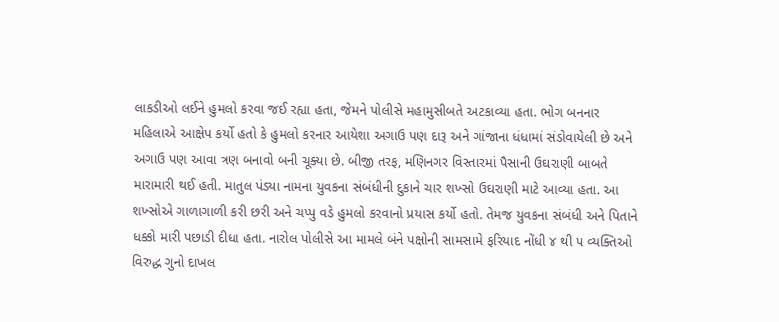લાકડીઓ લઈને હુમલો કરવા જઈ રહ્યા હતા, જેમને પોલીસે મહામુસીબતે અટકાવ્યા હતા. ભોગ બનનાર મહિલાએ આક્ષેપ કર્યો હતો કે હુમલો કરનાર આયેશા અગાઉ પણ દારૂ અને ગાંજાના ધંધામાં સંડોવાયેલી છે અને અગાઉ પણ આવા ત્રણ બનાવો બની ચૂક્યા છે. બીજી તરફ, મણિનગર વિસ્તારમાં પૈસાની ઉઘરાણી બાબતે મારામારી થઈ હતી. માતુલ પંડ્યા નામના યુવકના સંબંધીની દુકાને ચાર શખ્સો ઉઘરાણી માટે આવ્યા હતા. આ શખ્સોએ ગાળાગાળી કરી છરી અને ચપ્પુ વડે હુમલો કરવાનો પ્રયાસ કર્યો હતો. તેમજ યુવકના સંબંધી અને પિતાને ધક્કો મારી પછાડી દીધા હતા. નારોલ પોલીસે આ મામલે બંને પક્ષોની સામસામે ફરિયાદ નોંધી ૪ થી ૫ વ્યક્તિઓ વિરુદ્ધ ગુનો દાખલ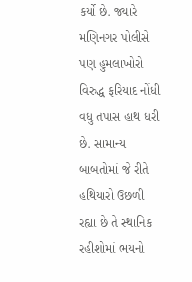કર્યો છે. જ્યારે મણિનગર પોલીસે પણ હુમલાખોરો વિરુદ્ધ ફરિયાદ નોંધી વધુ તપાસ હાથ ધરી છે. સામાન્ય બાબતોમાં જે રીતે હથિયારો ઉછળી રહ્યા છે તે સ્થાનિક રહીશોમાં ભયનો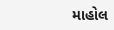માહોલ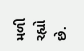મળી રહ્યો છે.